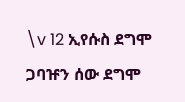\v 12 ኢየሱስ ደግሞ ጋባዡን ሰው ደግሞ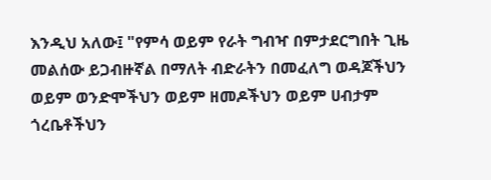እንዲህ አለው፤ "የምሳ ወይም የራት ግብዣ በምታደርግበት ጊዜ መልሰው ይጋብዙኛል በማለት ብድራትን በመፈለግ ወዳጆችህን ወይም ወንድሞችህን ወይም ዘመዶችህን ወይም ሀብታም ጎረቤቶችህን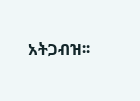አትጋብዝ፡፡